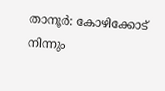താനൂർ: കോഴിക്കോട് നിന്നും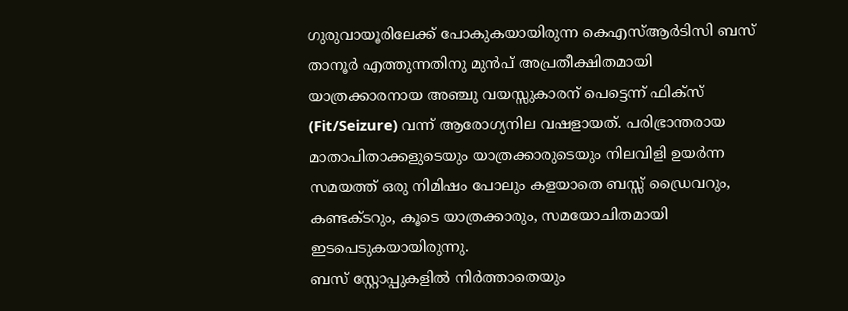ഗുരുവായൂരിലേക്ക് പോകുകയായിരുന്ന കെഎസ്ആർടിസി ബസ് താനൂർ എത്തുന്നതിനു മുൻപ് അപ്രതീക്ഷിതമായി യാത്രക്കാരനായ അഞ്ചു വയസ്സുകാരന് പെട്ടെന്ന് ഫിക്സ് (Fit/Seizure) വന്ന് ആരോഗ്യനില വഷളായത്. പരിഭ്രാന്തരായ മാതാപിതാക്കളുടെയും യാത്രക്കാരുടെയും നിലവിളി ഉയർന്ന സമയത്ത് ഒരു നിമിഷം പോലും കളയാതെ ബസ്സ് ഡ്രൈവറും, കണ്ടക്ടറും, കൂടെ യാത്രക്കാരും, സമയോചിതമായി ഇടപെടുകയായിരുന്നു.
ബസ് സ്റ്റോപ്പുകളിൽ നിർത്താതെയും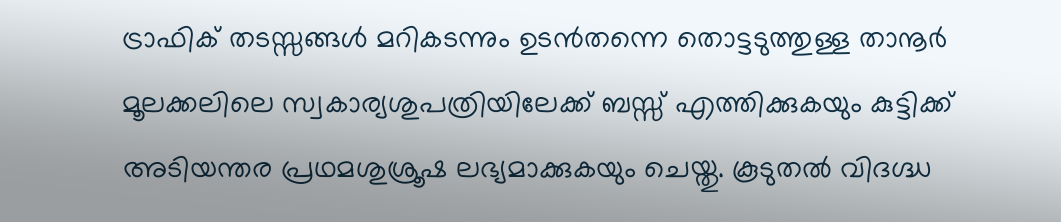ട്രാഫിക് തടസ്സങ്ങൾ മറികടന്നും ഉടൻതന്നെ തൊട്ടടുത്തുള്ള താനൂർ മൂലക്കലിലെ സ്വകാര്യശുപത്രിയിലേക്ക് ബസ്സ് എത്തിക്കുകയും കുട്ടിക്ക് അടിയന്തര പ്രഥമശുശ്രൂഷ ലഭ്യമാക്കുകയും ചെയ്തു. കൂടുതൽ വിദഗ്ദ്ധ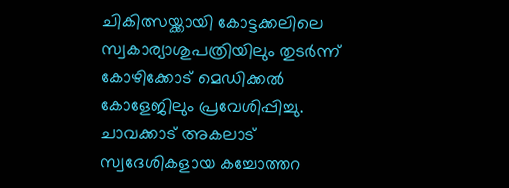ചികിത്സയ്ക്കായി കോട്ടക്കലിലെ സ്വകാര്യാശുപത്രിയിലും തുടർന്ന് കോഴിക്കോട് മെഡിക്കൽ കോളേജിലും പ്രവേശിപ്പിച്ചു.
ചാവക്കാട് അകലാട് സ്വദേശികളായ കച്ചോത്തറ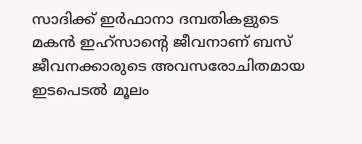സാദിക്ക് ഇർഫാനാ ദമ്പതികളുടെ മകൻ ഇഹ്സാന്റെ ജീവനാണ് ബസ് ജീവനക്കാരുടെ അവസരോചിതമായ ഇടപെടൽ മൂലം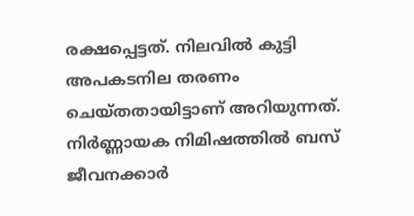രക്ഷപ്പെട്ടത്. നിലവിൽ കുട്ടി അപകടനില തരണം ചെയ്തതായിട്ടാണ് അറിയുന്നത്.
നിർണ്ണായക നിമിഷത്തിൽ ബസ് ജീവനക്കാർ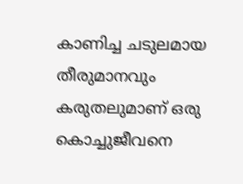കാണിച്ച ചടുലമായ തീരുമാനവും കരുതലുമാണ് ഒരു കൊച്ചുജീവനെ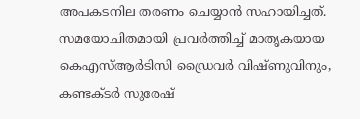അപകടനില തരണം ചെയ്യാൻ സഹായിച്ചത്. സമയോചിതമായി പ്രവർത്തിച്ച് മാതൃകയായ കെഎസ്ആർടിസി ഡ്രൈവർ വിഷ്ണുവിനും, കണ്ടക്ടർ സുരേഷ്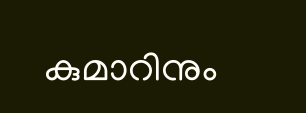കുമാറിനും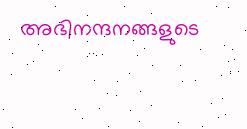അഭിനന്ദനങ്ങളുടെ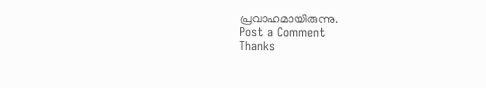പ്രവാഹമായിരുന്നു.
Post a Comment
Thanks